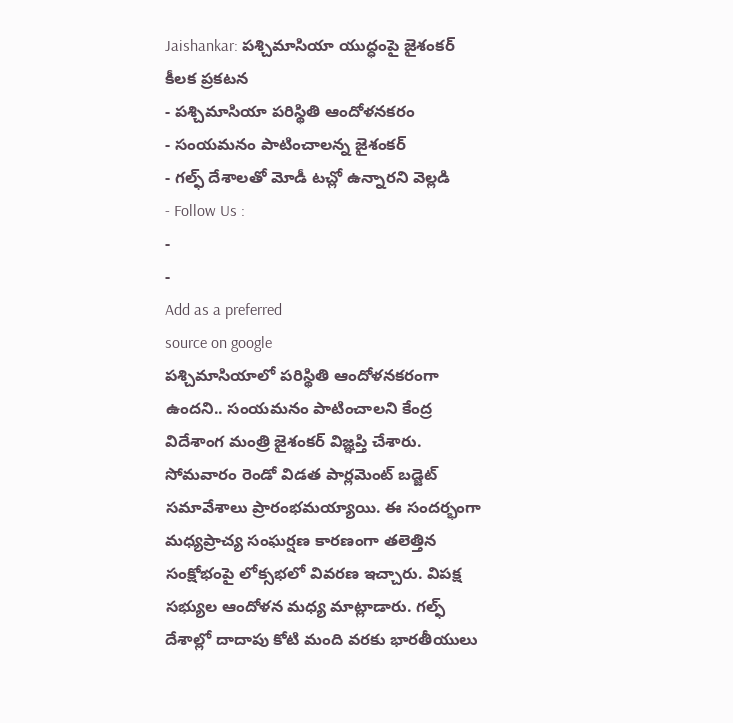Jaishankar: పశ్చిమాసియా యుద్ధంపై జైశంకర్ కీలక ప్రకటన
- పశ్చిమాసియా పరిస్థితి ఆందోళనకరం
- సంయమనం పాటించాలన్న జైశంకర్
- గల్ఫ్ దేశాలతో మోడీ టచ్లో ఉన్నారని వెల్లడి
- Follow Us :
-
-
Add as a preferred
source on google
పశ్చిమాసియాలో పరిస్థితి ఆందోళనకరంగా ఉందని.. సంయమనం పాటించాలని కేంద్ర విదేశాంగ మంత్రి జైశంకర్ విజ్ఞప్తి చేశారు. సోమవారం రెండో విడత పార్లమెంట్ బడ్జెట్ సమావేశాలు ప్రారంభమయ్యాయి. ఈ సందర్భంగా మధ్యప్రాచ్య సంఘర్షణ కారణంగా తలెత్తిన సంక్షోభంపై లోక్సభలో వివరణ ఇచ్చారు. విపక్ష సభ్యుల ఆందోళన మధ్య మాట్లాడారు. గల్ఫ్ దేశాల్లో దాదాపు కోటి మంది వరకు భారతీయులు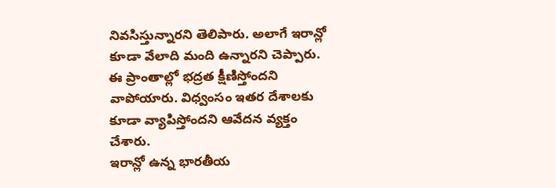నివసిస్తున్నారని తెలిపారు. అలాగే ఇరాన్లో కూడా వేలాది మంది ఉన్నారని చెప్పారు. ఈ ప్రాంతాల్లో భద్రత క్షీణిస్తోందని వాపోయారు. విధ్వంసం ఇతర దేశాలకు కూడా వ్యాపిస్తోందని ఆవేదన వ్యక్తం చేశారు.
ఇరాన్లో ఉన్న భారతీయ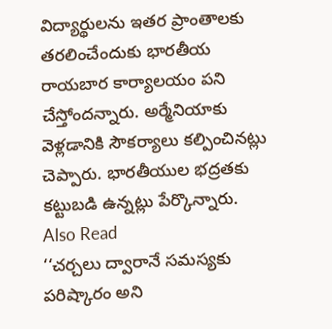విద్యార్థులను ఇతర ప్రాంతాలకు తరలించేందుకు భారతీయ రాయబార కార్యాలయం పని చేస్తోందన్నారు. అర్మేనియాకు వెళ్లడానికి సౌకర్యాలు కల్పించినట్లు చెప్పారు. భారతీయుల భద్రతకు కట్టుబడి ఉన్నట్లు పేర్కొన్నారు.
Also Read
‘‘చర్చలు ద్వారానే సమస్యకు పరిష్కారం అని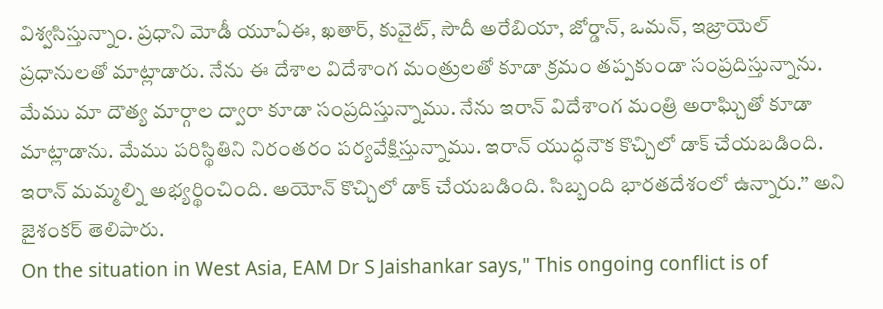విశ్వసిస్తున్నాం. ప్రధాని మోడీ యూఏఈ, ఖతార్, కువైట్, సౌదీ అరేబియా, జోర్డాన్, ఒమన్, ఇజ్రాయెల్ ప్రధానులతో మాట్లాడారు. నేను ఈ దేశాల విదేశాంగ మంత్రులతో కూడా క్రమం తప్పకుండా సంప్రదిస్తున్నాను. మేము మా దౌత్య మార్గాల ద్వారా కూడా సంప్రదిస్తున్నాము. నేను ఇరాన్ విదేశాంగ మంత్రి అరాఘ్చితో కూడా మాట్లాడాను. మేము పరిస్థితిని నిరంతరం పర్యవేక్షిస్తున్నాము. ఇరాన్ యుద్ధనౌక కొచ్చిలో డాక్ చేయబడింది. ఇరాన్ మమ్మల్ని అభ్యర్థించింది. అయోన్ కొచ్చిలో డాక్ చేయబడింది. సిబ్బంది భారతదేశంలో ఉన్నారు.’’ అని జైశంకర్ తెలిపారు.
On the situation in West Asia, EAM Dr S Jaishankar says," This ongoing conflict is of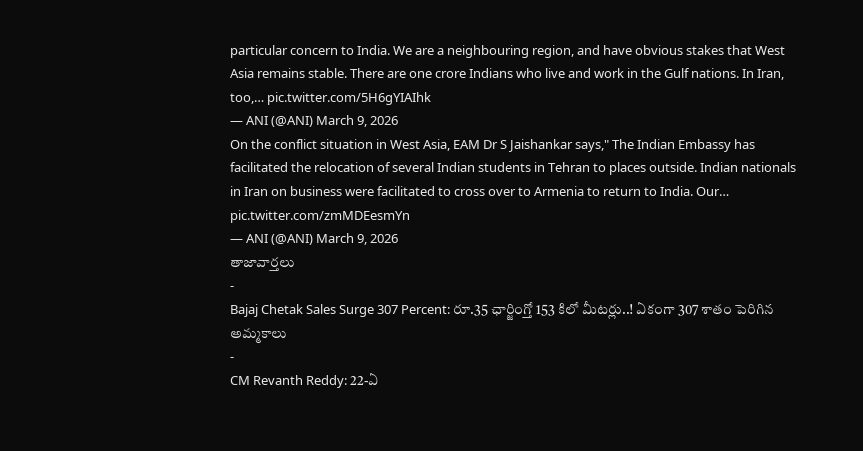particular concern to India. We are a neighbouring region, and have obvious stakes that West Asia remains stable. There are one crore Indians who live and work in the Gulf nations. In Iran, too,… pic.twitter.com/5H6gYIAIhk
— ANI (@ANI) March 9, 2026
On the conflict situation in West Asia, EAM Dr S Jaishankar says," The Indian Embassy has facilitated the relocation of several Indian students in Tehran to places outside. Indian nationals in Iran on business were facilitated to cross over to Armenia to return to India. Our… pic.twitter.com/zmMDEesmYn
— ANI (@ANI) March 9, 2026
తాజావార్తలు
-
Bajaj Chetak Sales Surge 307 Percent: రూ.35 ఛార్జింగ్తో 153 కిలో మీటర్లు..! ఏకంగా 307 శాతం పెరిగిన అమ్మకాలు
-
CM Revanth Reddy: 22-ఏ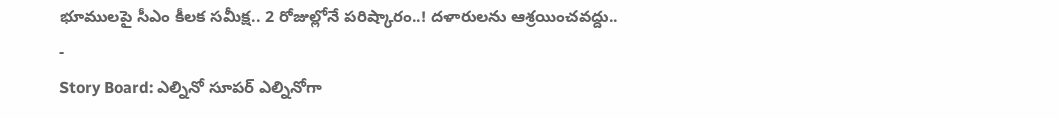భూములపై సీఎం కీలక సమీక్ష.. 2 రోజుల్లోనే పరిష్కారం..! దళారులను ఆశ్రయించవద్దు..
-
Story Board: ఎల్నినో సూపర్ ఎల్నినోగా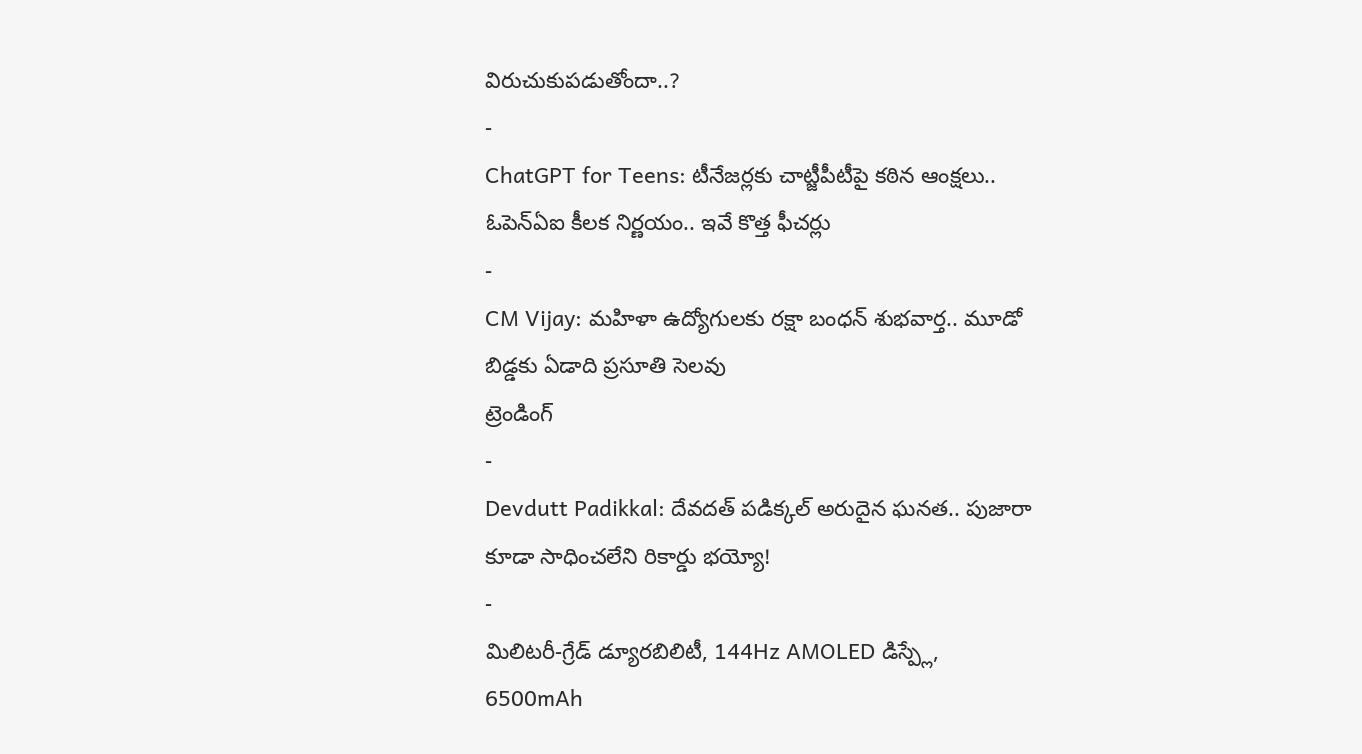విరుచుకుపడుతోందా..?
-
ChatGPT for Teens: టీనేజర్లకు చాట్జీపీటీపై కఠిన ఆంక్షలు.. ఓపెన్ఏఐ కీలక నిర్ణయం.. ఇవే కొత్త ఫీచర్లు
-
CM Vijay: మహిళా ఉద్యోగులకు రక్షా బంధన్ శుభవార్త.. మూడో బిడ్డకు ఏడాది ప్రసూతి సెలవు
ట్రెండింగ్
-
Devdutt Padikkal: దేవదత్ పడిక్కల్ అరుదైన ఘనత.. పుజారా కూడా సాధించలేని రికార్డు భయ్యో!
-
మిలిటరీ-గ్రేడ్ డ్యూరబిలిటీ, 144Hz AMOLED డిస్ప్లే, 6500mAh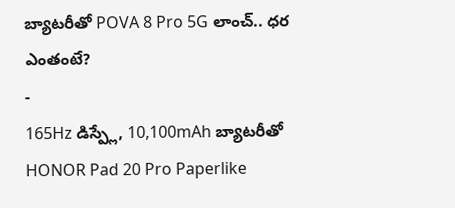బ్యాటరీతో POVA 8 Pro 5G లాంచ్.. ధర ఎంతంటే?
-
165Hz డిస్ప్లే, 10,100mAh బ్యాటరీతో HONOR Pad 20 Pro Paperlike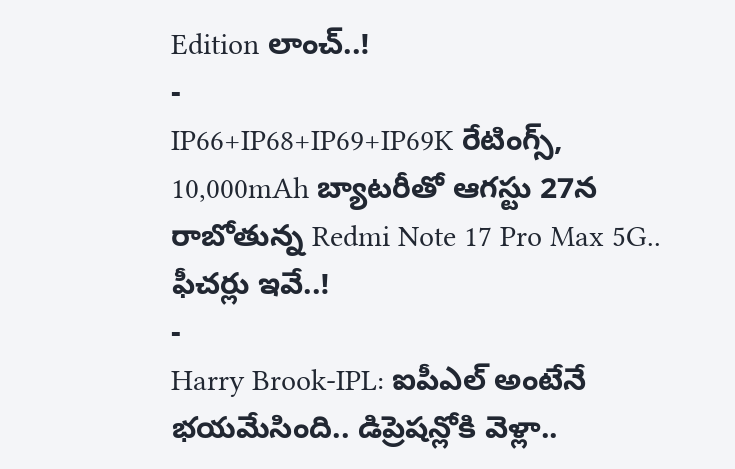Edition లాంచ్..!
-
IP66+IP68+IP69+IP69K రేటింగ్స్, 10,000mAh బ్యాటరీతో ఆగస్టు 27న రాబోతున్న Redmi Note 17 Pro Max 5G.. ఫీచర్లు ఇవే..!
-
Harry Brook-IPL: ఐపీఎల్ అంటేనే భయమేసింది.. డిప్రెషన్లోకి వెళ్లా..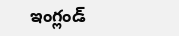ఇంగ్లండ్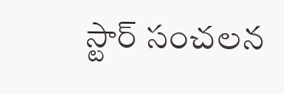స్టార్ సంచలన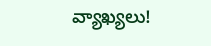వ్యాఖ్యలు!